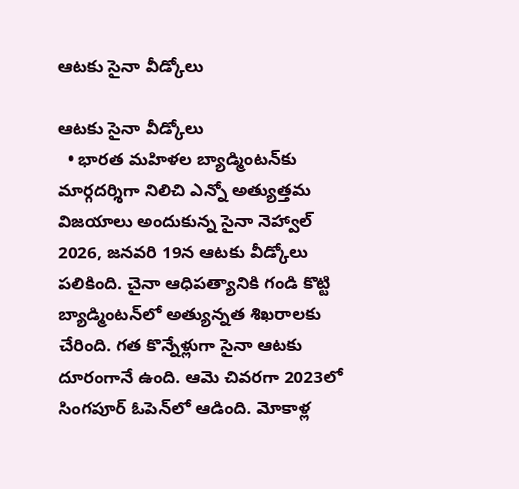ఆటకు సైనా వీడ్కోలు

ఆటకు సైనా వీడ్కోలు
  • భారత మహిళల బ్యాడ్మింటన్‌కు మార్గదర్శిగా నిలిచి ఎన్నో అత్యుత్తమ విజయాలు అందుకున్న సైనా నెహ్వాల్‌ 2026, జనవరి 19న ఆటకు వీడ్కోలు పలికింది. చైనా ఆధిపత్యానికి గండి కొట్టి బ్యాడ్మింటన్‌లో అత్యున్నత శిఖరాలకు చేరింది. గత కొన్నేళ్లుగా సైనా ఆటకు దూరంగానే ఉంది. ఆమె చివరగా 2023లో సింగపూర్‌ ఓపెన్‌లో ఆడింది. మోకాళ్ల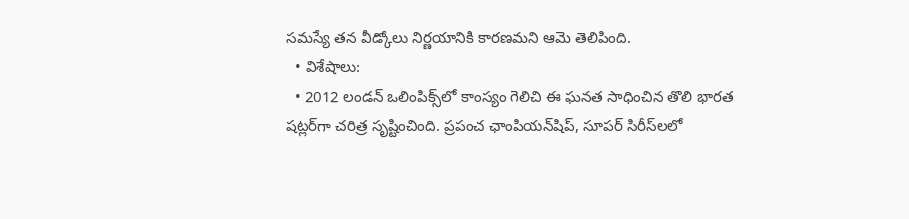సమస్యే తన వీడ్కోలు నిర్ణయానికి కారణమని ఆమె తెలిపింది.
  • విశేషాలు:
  • 2012 లండన్‌ ఒలింపిక్స్‌లో కాంస్యం గెలిచి ఈ ఘనత సాధించిన తొలి భారత షట్లర్‌గా చరిత్ర సృష్టించింది. ప్రపంచ ఛాంపియన్‌షిప్, సూపర్‌ సిరీస్‌లలో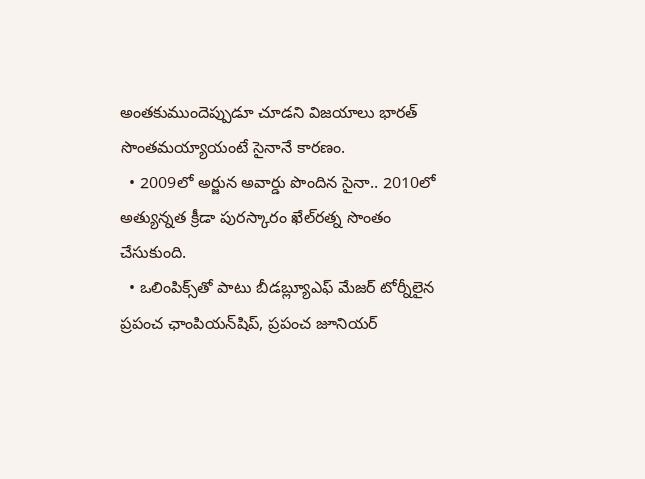అంతకుముందెప్పుడూ చూడని విజయాలు భారత్‌ సొంతమయ్యాయంటే సైనానే కారణం.
  • 2009లో అర్జున అవార్డు పొందిన సైనా.. 2010లో అత్యున్నత క్రీడా పురస్కారం ఖేల్‌రత్న సొంతం చేసుకుంది.
  • ఒలింపిక్స్‌తో పాటు బీడబ్ల్యూఎఫ్‌ మేజర్‌ టోర్నీలైన ప్రపంచ ఛాంపియన్‌షిప్, ప్రపంచ జూనియర్‌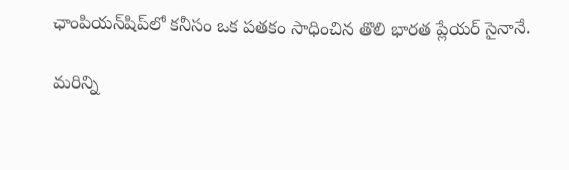ఛాంపియన్‌షిప్‌లో కనీసం ఒక పతకం సాధించిన తొలి భారత ప్లేయర్‌ సైనానే.

మరిన్ని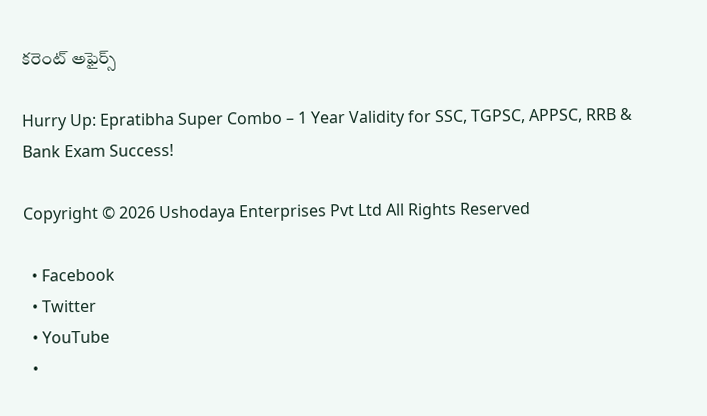కరెంట్ అఫైర్స్

Hurry Up: Epratibha Super Combo – 1 Year Validity for SSC, TGPSC, APPSC, RRB & Bank Exam Success!

Copyright © 2026 Ushodaya Enterprises Pvt Ltd All Rights Reserved

  • Facebook
  • Twitter
  • YouTube
  •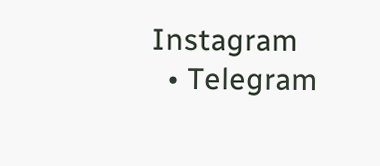Instagram
  • Telegram